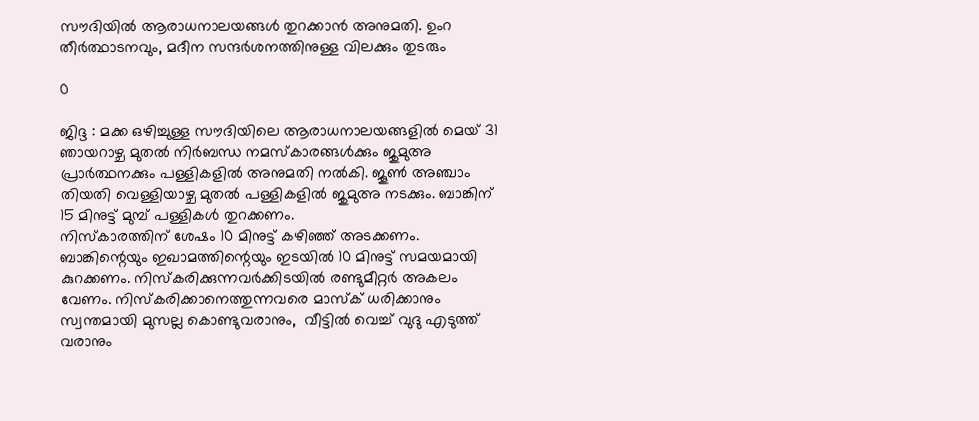സൗദിയിൽ ആരാധനാലയങ്ങൾ തുറക്കാൻ അനുമതി. ഉംറ തീർത്ഥാടനവും, മദീന സന്ദർശനത്തിനുള്ള വിലക്കും തുടരും

0

ജിദ്ദ : മക്ക ഒഴിച്ചുള്ള സൗദിയിലെ ആരാധനാലയങ്ങളില്‍ മെയ് 31 ഞായറാഴ്ച മുതൽ നിർബന്ധ നമസ്കാരങ്ങൾക്കും ജുമുഅ പ്രാര്‍ത്ഥനക്കും പള്ളികളിൽ അനുമതി നല്‍കി. ജൂൺ അഞ്ചാം തിയതി വെള്ളിയാഴ്ച മുതല്‍ പള്ളികളില്‍ ജുമുഅ നടക്കും. ബാങ്കിന് 15 മിനുട്ട് മുമ്പ് പള്ളികള്‍ തുറക്കണം.
നിസ്‌കാരത്തിന് ശേഷം 10 മിനുട്ട് കഴിഞ്ഞ് അടക്കണം. ബാങ്കിന്റെയും ഇഖാമത്തിന്റെയും ഇടയില്‍ 10 മിനുട്ട് സമയമായി കുറക്കണം. നിസ്‌കരിക്കുന്നവര്‍ക്കിടയില്‍ രണ്ടുമീറ്റര്‍ അകലം വേണം. നിസ്‌കരിക്കാനെത്തുന്നവരെ മാസ്‌ക് ധരിക്കാനും സ്വന്തമായി മുസല്ല കൊണ്ടുവരാനും,  വീട്ടില്‍ വെച്ച് വുദു എടുത്ത് വരാനും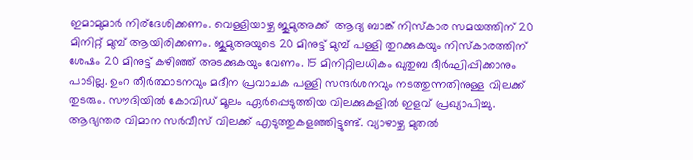ഇമാമുമാർ നിര്ദേശിക്കണം. വെള്ളിയാഴ്ച ജുമുഅക്ക്  ആദ്യ ബാങ്ക് നിസ്‌കാര സമയത്തിന് 20 മിനിറ്റ് മുമ്പ് ആയിരിക്കണം. ജുമുഅയുടെ 20 മിനുട്ട് മുമ്പ് പള്ളി തുറക്കുകയും നിസ്‌കാരത്തിന് ശേഷം 20 മിനുട്ട് കഴിഞ്ഞ് അടക്കുകയും വേണം. 15 മിനിറ്റിലധികം ഖുതുബ ദീര്‍ഘിപ്പിക്കാനും പാടില്ല. ഉംറ തീർത്ഥാടനവും മദീന പ്രവാചക പള്ളി സന്ദർശനവും നടത്തുന്നതിനുള്ള വിലക്ക് തുടരും. സൗദിയിൽ കോവിഡ് മൂലം ഏർപ്പെടുത്തിയ വിലക്കുകളിൽ ഇളവ് പ്രഖ്യാപിച്ചു. ആഭ്യന്തര വിമാന സർവീസ് വിലക്ക് എടുത്തുകളഞ്ഞിട്ടുണ്ട്. വ്യാഴാഴ്ച മുതൽ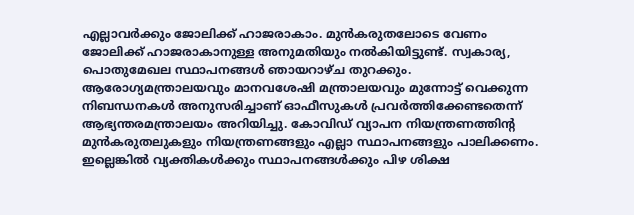എല്ലാവര്‍ക്കും ജോലിക്ക് ഹാജരാകാം. മുന്‍കരുതലോടെ വേണം ജോലിക്ക് ഹാജരാകാനുള്ള അനുമതിയും നൽകിയിട്ടുണ്ട്. സ്വകാര്യ, പൊതുമേഖല സ്ഥാപനങ്ങള്‍ ഞായറാഴ്ച തുറക്കും. ആരോഗ്യമന്ത്രാലയവും മാനവശേഷി മന്ത്രാലയവും മുന്നോട്ട് വെക്കുന്ന നിബന്ധനകള്‍ അനുസരിച്ചാണ് ഓഫീസുകള്‍ പ്രവര്‍ത്തിക്കേണ്ടതെന്ന് ആഭ്യന്തരമന്ത്രാലയം അറിയിച്ചു. കോവിഡ് വ്യാപന നിയന്ത്രണത്തിന്റ മുന്‍കരുതലുകളും നിയന്ത്രണങ്ങളും എല്ലാ സ്ഥാപനങ്ങളും പാലിക്കണം. ഇല്ലെങ്കില്‍ വ്യക്തികള്‍ക്കും സ്ഥാപനങ്ങള്‍ക്കും പിഴ ശിക്ഷ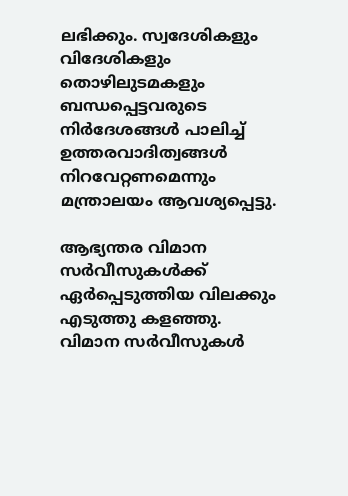ലഭിക്കും. സ്വദേശികളും വിദേശികളും തൊഴിലുടമകളും ബന്ധപ്പെട്ടവരുടെ നിര്‍ദേശങ്ങള്‍ പാലിച്ച് ഉത്തരവാദിത്വങ്ങള്‍ നിറവേറ്റണമെന്നും മന്ത്രാലയം ആവശ്യപ്പെട്ടു.

ആഭ്യന്തര വിമാന സര്‍വീസുകള്‍ക്ക് ഏര്‍പ്പെടുത്തിയ വിലക്കും എടുത്തു കളഞ്ഞു. വിമാന സര്‍വീസുകള്‍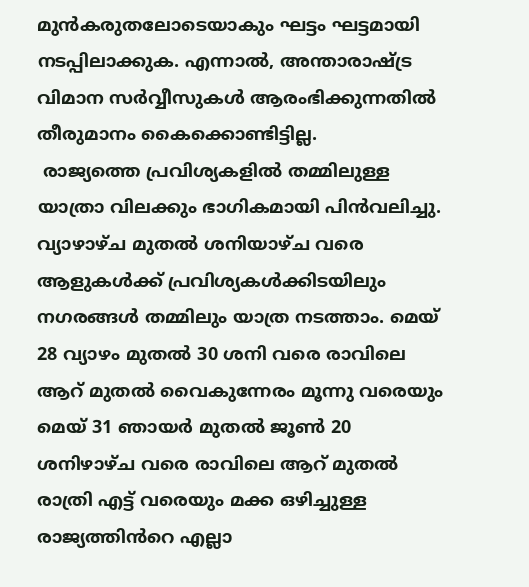മുന്‍കരുതലോടെയാകും ഘട്ടം ഘട്ടമായി നടപ്പിലാക്കുക. എന്നാൽ, അന്താരാഷ്ട്ര വിമാന സർവ്വീസുകൾ ആരംഭിക്കുന്നതിൽ തീരുമാനം കൈക്കൊണ്ടിട്ടില്ല.
 രാജ്യത്തെ പ്രവിശ്യകളില്‍ തമ്മിലുള്ള യാത്രാ വിലക്കും ഭാഗികമായി പിന്‍വലിച്ചു. വ്യാഴാഴ്ച മുതല്‍ ശനിയാഴ്ച വരെ ആളുകള്‍ക്ക് പ്രവിശ്യകള്‍ക്കിടയിലും നഗരങ്ങള്‍ തമ്മിലും യാത്ര നടത്താം. മെയ് 28 വ്യാഴം മുതൽ 30 ശനി വരെ രാവിലെ ആറ് മുതൽ വൈകുന്നേരം മൂന്നു വരെയും മെയ് 31 ഞായർ മുതൽ ജൂൺ 20 ശനിഴാഴ്ച വരെ രാവിലെ ആറ് മുതൽ രാത്രി എട്ട് വരെയും മക്ക ഒഴിച്ചുള്ള രാജ്യത്തിൻറെ എല്ലാ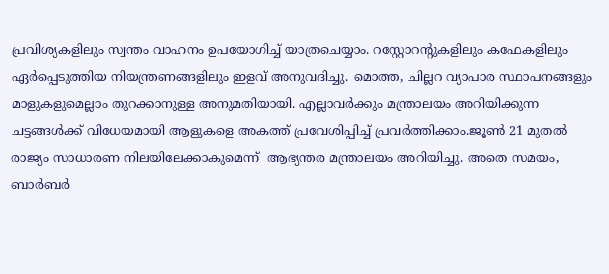പ്രവിശ്യകളിലും സ്വന്തം വാഹനം ഉപയോഗിച്ച് യാത്രചെയ്യാം. റസ്റ്റോറന്റുകളിലും കഫേകളിലും ഏര്‍പ്പെടുത്തിയ നിയന്ത്രണങ്ങളിലും ഇളവ് അനുവദിച്ചു. മൊത്ത, ചില്ലറ വ്യാപാര സ്ഥാപനങ്ങളും മാളുകളുമെല്ലാം തുറക്കാനുള്ള അനുമതിയായി. എല്ലാവര്‍ക്കും മന്ത്രാലയം അറിയിക്കുന്ന ചട്ടങ്ങള്‍ക്ക് വിധേയമായി ആളുകളെ അകത്ത് പ്രവേശിപ്പിച്ച് പ്രവര്‍ത്തിക്കാം.ജൂണ്‍ 21 മുതല്‍ രാജ്യം സാധാരണ നിലയിലേക്കാകുമെന്ന്  ആഭ്യന്തര മന്ത്രാലയം അറിയിച്ചു. അതെ സമയം, ബാര്‍ബര്‍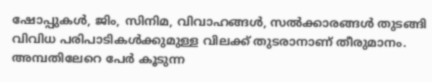ഷോപ്പുകള്‍, ജിം, സിനിമ, വിവാഹങ്ങള്‍, സല്‍ക്കാരങ്ങള്‍ തുടങ്ങി വിവിധ പരിപാടികള്‍ക്കുമുള്ള വിലക്ക് തുടരാനാണ് തീരുമാനം. അമ്പതിലേറെ പേര്‍ കൂടുന്ന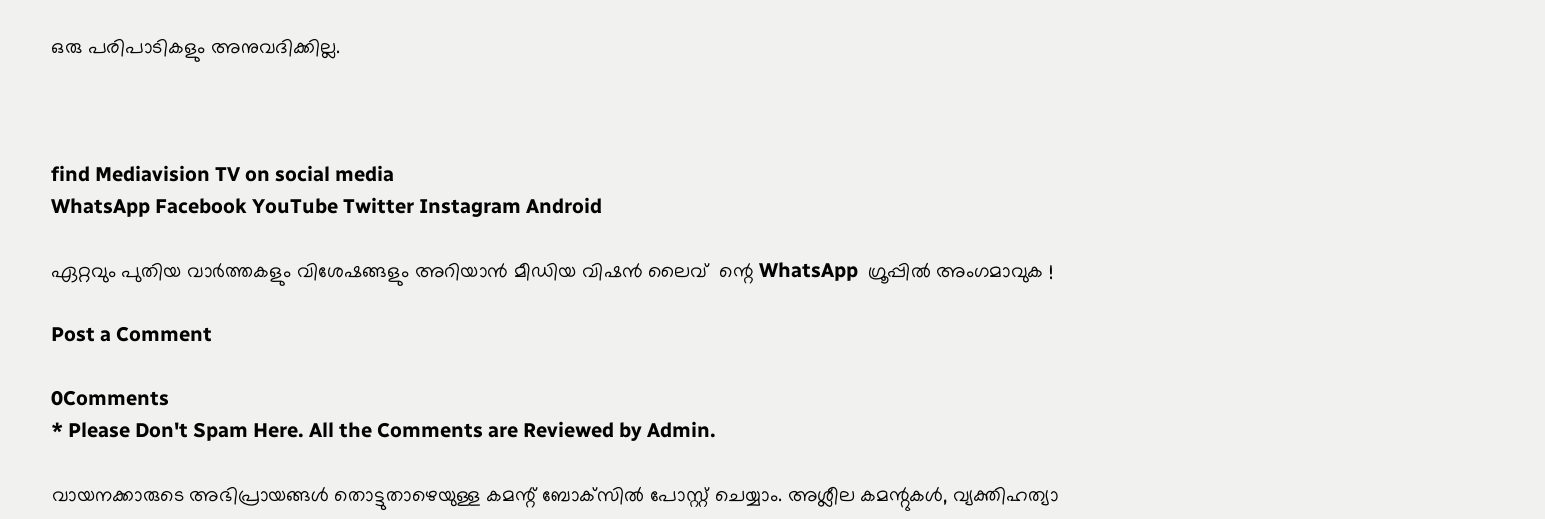ഒരു പരിപാടികളും അനുവദിക്കില്ല.



find Mediavision TV on social media
WhatsApp Facebook YouTube Twitter Instagram Android

ഏറ്റവും പുതിയ വാർത്തകളും വിശേഷങ്ങളും അറിയാൻ മീഡിയ വിഷൻ ലൈവ്  ന്റെ WhatsApp  ഗ്രൂപ്പിൽ അംഗമാവുക !

Post a Comment

0Comments
* Please Don't Spam Here. All the Comments are Reviewed by Admin.

വായനക്കാരുടെ അഭിപ്രായങ്ങള്‍ തൊട്ടുതാഴെയുള്ള കമന്റ് ബോക്‌സില്‍ പോസ്റ്റ് ചെയ്യാം. അശ്ലീല കമന്റുകള്‍, വ്യക്തിഹത്യാ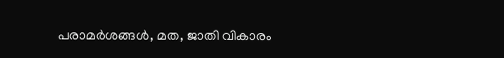പരാമര്‍ശങ്ങള്‍, മത, ജാതി വികാരം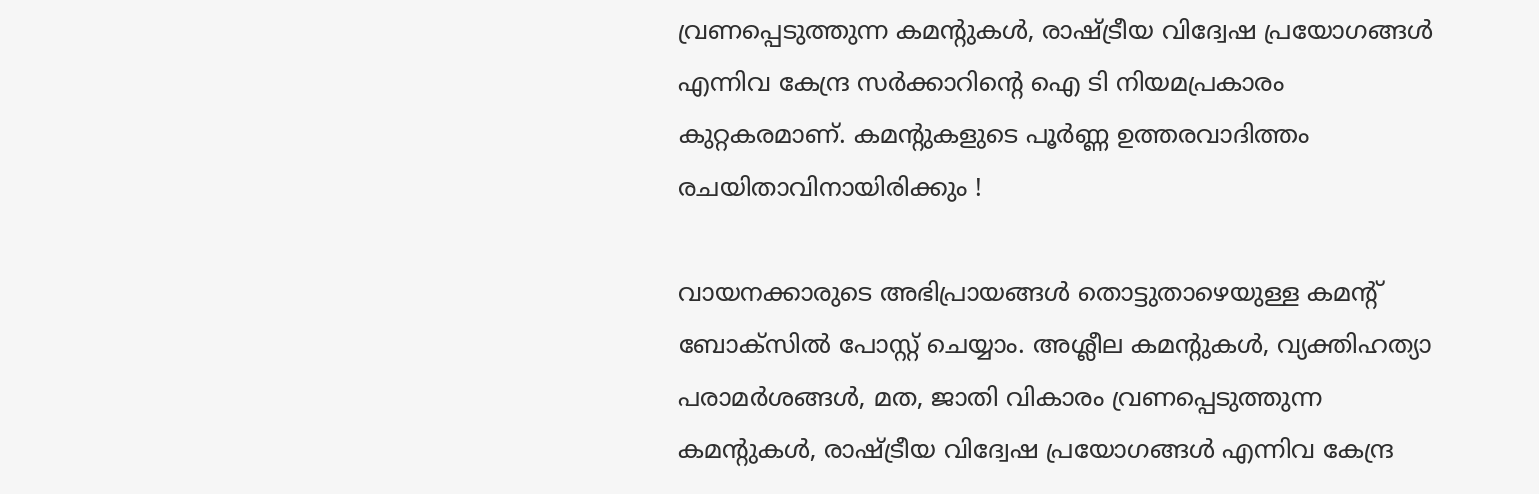വ്രണപ്പെടുത്തുന്ന കമന്റുകള്‍, രാഷ്ട്രീയ വിദ്വേഷ പ്രയോഗങ്ങള്‍ എന്നിവ കേന്ദ്ര സര്‍ക്കാറിന്റെ ഐ ടി നിയമപ്രകാരം കുറ്റകരമാണ്. കമന്റുകളുടെ പൂര്‍ണ്ണ ഉത്തരവാദിത്തം രചയിതാവിനായിരിക്കും !

വായനക്കാരുടെ അഭിപ്രായങ്ങള്‍ തൊട്ടുതാഴെയുള്ള കമന്റ് ബോക്‌സില്‍ പോസ്റ്റ് ചെയ്യാം. അശ്ലീല കമന്റുകള്‍, വ്യക്തിഹത്യാ പരാമര്‍ശങ്ങള്‍, മത, ജാതി വികാരം വ്രണപ്പെടുത്തുന്ന കമന്റുകള്‍, രാഷ്ട്രീയ വിദ്വേഷ പ്രയോഗങ്ങള്‍ എന്നിവ കേന്ദ്ര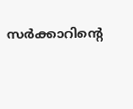സര്‍ക്കാറിന്റെ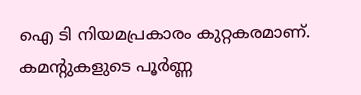ഐ ടി നിയമപ്രകാരം കുറ്റകരമാണ്. കമന്റുകളുടെ പൂര്‍ണ്ണ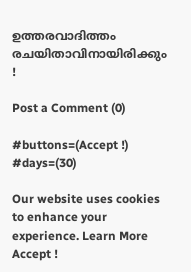ഉത്തരവാദിത്തം രചയിതാവിനായിരിക്കും !

Post a Comment (0)

#buttons=(Accept !) #days=(30)

Our website uses cookies to enhance your experience. Learn More
Accept !